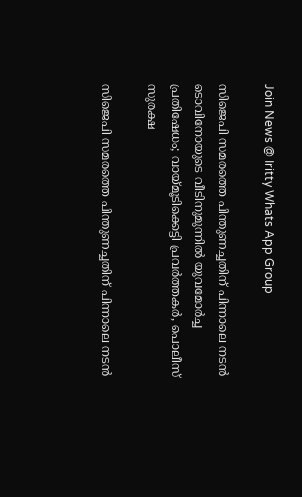Join News @ Iritty Whats App Group

സിജെപി സമരത്തെ പിന്തുണച്ചതിന് പിന്നാലെ നടൻ ടൊവിനോയുടെ വീടിനുമുന്നിൽ യുവമോർച്ച പ്രതിഷേധം; വായ്മൂടിക്കെട്ടി പ്രവർത്തകർ, പൊലീസ് സുരക്ഷ

സിജെപി സമരത്തെ പിന്തുണച്ചതിന് പിന്നാലെ നടൻ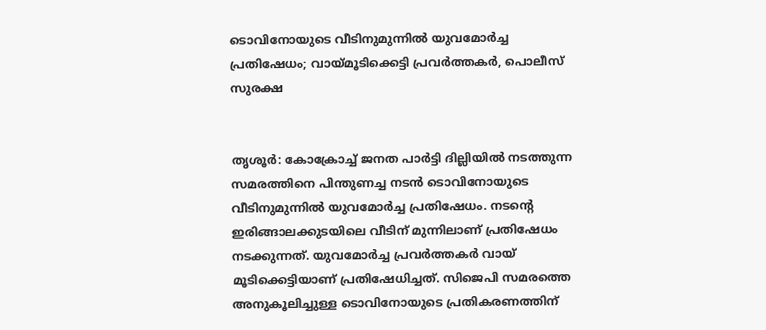ടൊവിനോയുടെ വീടിനുമുന്നിൽ യുവമോർച്ച പ്രതിഷേധം; വായ്മൂടിക്കെട്ടി പ്രവർത്തകർ, പൊലീസ് സുരക്ഷ


തൃശൂർ: കോക്രോച്ച് ജനത പാര്‍ട്ടി ദില്ലിയില്‍ നടത്തുന്ന സമരത്തിനെ പിന്തുണച്ച നടൻ ടൊവിനോയുടെ വീടിനുമുന്നിൽ യുവമോർച്ച പ്രതിഷേധം. നടന്റെ ഇരിങ്ങാലക്കുടയിലെ വീടിന് മുന്നിലാണ് പ്രതിഷേധം നടക്കുന്നത്. യുവമോർച്ച പ്രവർത്തകർ വായ് മൂടിക്കെട്ടിയാണ് പ്രതിഷേധിച്ചത്. സിജെപി സമരത്തെ അനുകൂലിച്ചുള്ള ടൊവിനോയുടെ പ്രതികരണത്തിന്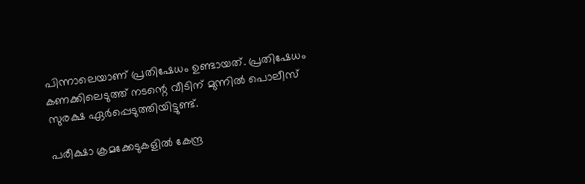പിന്നാലെയാണ് പ്രതിഷേധം ഉണ്ടായത്. പ്രതിഷേധം കണക്കിലെടുത്ത് നടന്റെ വീടിന് മുന്നിൽ പൊലീസ് സുരക്ഷ ഏർപ്പെടുത്തിയിട്ടുണ്ട്.

പരീക്ഷാ ക്രമക്കേടുകളില്‍ കേന്ദ്ര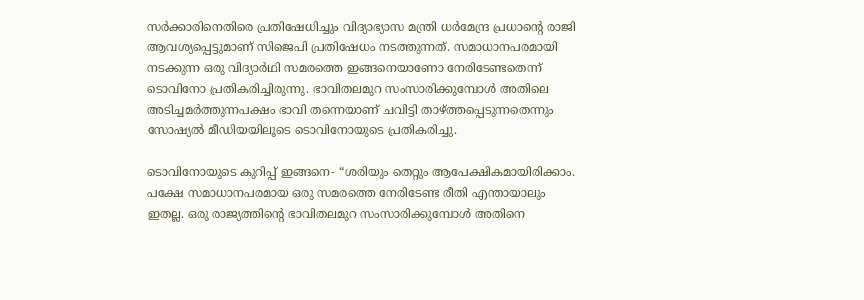സര്‍ക്കാരിനെതിരെ പ്രതിഷേധിച്ചും വിദ്യാഭ്യാസ മന്ത്രി ധര്‍മേന്ദ്ര പ്രധാന്‍റെ രാജി ആവശ്യപ്പെട്ടുമാണ് സിജെപി പ്രതിഷേധം നടത്തുന്നത്. സമാധാനപരമായി നടക്കുന്ന ഒരു വിദ്യാര്‍ഥി സമരത്തെ ഇങ്ങനെയാണോ നേരിടേണ്ടതെന്ന് ടൊവിനോ പ്രതികരിച്ചിരുന്നു. ഭാവിതലമുറ സംസാരിക്കുമ്പോള്‍ അതിലെ അടിച്ചമര്‍ത്തുന്നപക്ഷം ഭാവി തന്നെയാണ് ചവിട്ടി താഴ്ത്തപ്പെടുന്നതെന്നും സോഷ്യല്‍ മീഡിയയിലൂടെ ടൊവിനോയുടെ പ്രതികരിച്ചു.

ടൊവിനോയുടെ കുറിപ്പ് ഇങ്ങനെ- “ശരിയും തെറ്റും ആപേക്ഷികമായിരിക്കാം. പക്ഷേ സമാധാനപരമായ ഒരു സമരത്തെ നേരിടേണ്ട രീതി എന്തായാലും ഇതല്ല. ഒരു രാജ്യത്തിന്‍റെ ഭാവിതലമുറ സംസാരിക്കുമ്പോള്‍ അതിനെ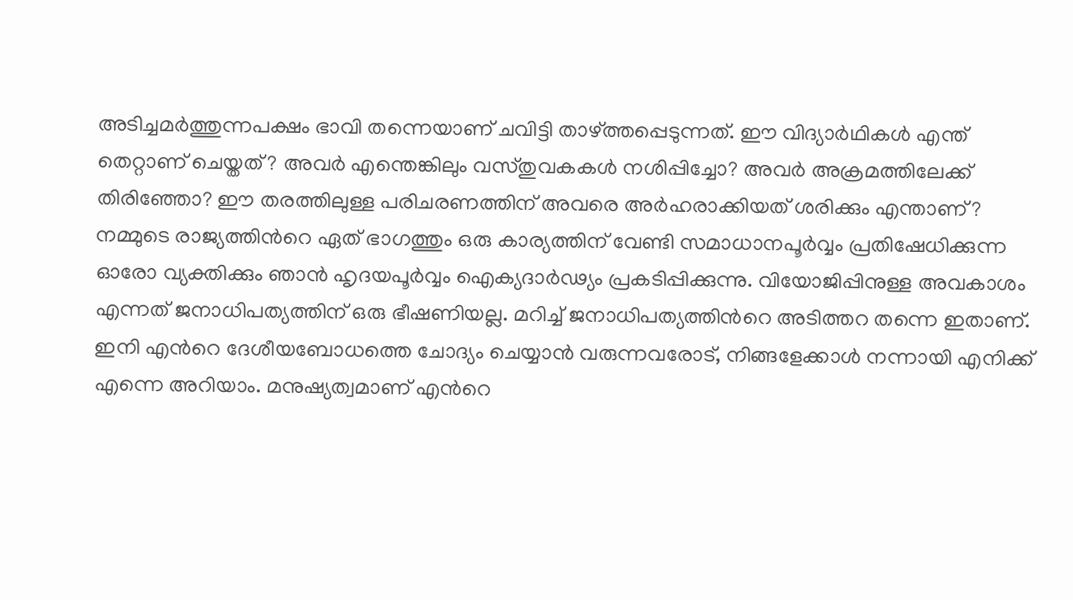അടിച്ചമര്‍ത്തുന്നപക്ഷം ഭാവി തന്നെയാണ് ചവിട്ടി താഴ്ത്തപ്പെടുന്നത്. ഈ വിദ്യാര്‍ഥികള്‍ എന്ത് തെറ്റാണ് ചെയ്തത്? അവര്‍ എന്തെങ്കിലും വസ്തുവകകള്‍ നശിപ്പിച്ചോ? അവര്‍ അക്രമത്തിലേക്ക് തിരിഞ്ഞോ? ഈ തരത്തിലുള്ള പരിചരണത്തിന് അവരെ അര്‍ഹരാക്കിയത് ശരിക്കും എന്താണ്? നമ്മുടെ രാജ്യത്തിന്‍റെ ഏത് ഭാഗത്തും ഒരു കാര്യത്തിന് വേണ്ടി സമാധാനപൂര്‍വ്വം പ്രതിഷേധിക്കുന്ന ഓരോ വ്യക്തിക്കും ഞാന്‍ ഹൃദയപൂര്‍വ്വം ഐക്യദാര്‍ഢ്യം പ്രകടിപ്പിക്കുന്നു. വിയോജിപ്പിനുള്ള അവകാശം എന്നത് ജനാധിപത്യത്തിന് ഒരു ഭീഷണിയല്ല. മറിച്ച് ജനാധിപത്യത്തിന്‍റെ അടിത്തറ തന്നെ ഇതാണ്. ഇനി എന്‍റെ ദേശീയബോധത്തെ ചോദ്യം ചെയ്യാന്‍ വരുന്നവരോട്, നിങ്ങളേക്കാള്‍ നന്നായി എനിക്ക് എന്നെ അറിയാം. മനുഷ്യത്വമാണ് എന്‍റെ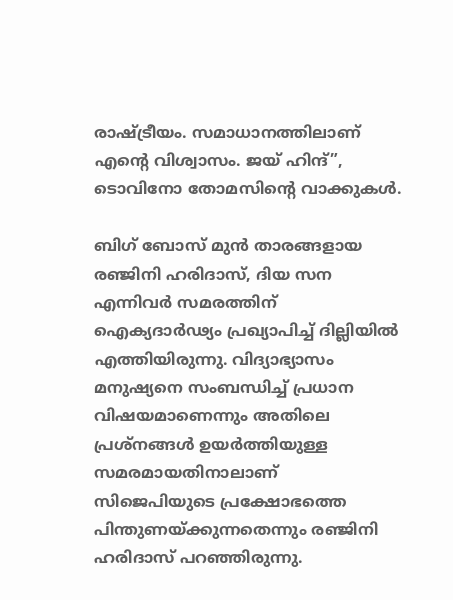രാഷ്ട്രീയം. സമാധാനത്തിലാണ് എന്‍റെ വിശ്വാസം. ജയ് ഹിന്ദ്”, ടൊവിനോ തോമസിന്‍റെ വാക്കുകള്‍.

ബിഗ് ബോസ് മുന്‍ താരങ്ങളായ രഞ്ജിനി ഹരിദാസ്, ദിയ സന എന്നിവര്‍ സമരത്തിന് ഐക്യദാര്‍ഢ്യം പ്രഖ്യാപിച്ച് ദില്ലിയില്‍ എത്തിയിരുന്നു. വിദ്യാഭ്യാസം മനുഷ്യനെ സംബന്ധിച്ച് പ്രധാന വിഷയമാണെന്നും അതിലെ പ്രശ്നങ്ങൾ ഉയർത്തിയുള്ള സമരമായതിനാലാണ് സിജെപിയുടെ പ്രക്ഷോഭത്തെ പിന്തുണയ്ക്കുന്നതെന്നും രഞ്ജിനി ഹരിദാസ് പറഞ്ഞിരുന്നു.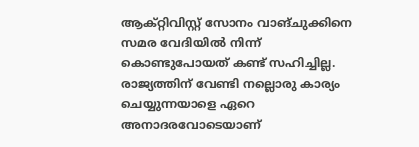ആക്റ്റിവിസ്റ്റ് സോനം വാങ്ചുക്കിനെ സമര വേദിയിൽ നിന്ന് കൊണ്ടുപോയത് കണ്ട് സഹിച്ചില്ല. രാജ്യത്തിന് വേണ്ടി നല്ലൊരു കാര്യം ചെയ്യുന്നയാളെ ഏറെ അനാദരവോടെയാണ്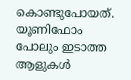കൊണ്ടുപോയത്. യൂണിഫോം പോലും ഇടാത്ത ആളുകൾ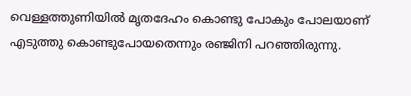വെള്ളത്തുണിയിൽ മൃതദേഹം കൊണ്ടു പോകും പോലയാണ് എടുത്തു കൊണ്ടുപോയതെന്നും രഞ്ജിനി പറഞ്ഞിരുന്നു.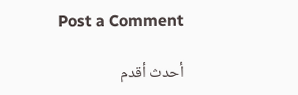Post a Comment

أحدث أقدم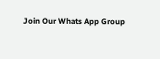Join Our Whats App Group